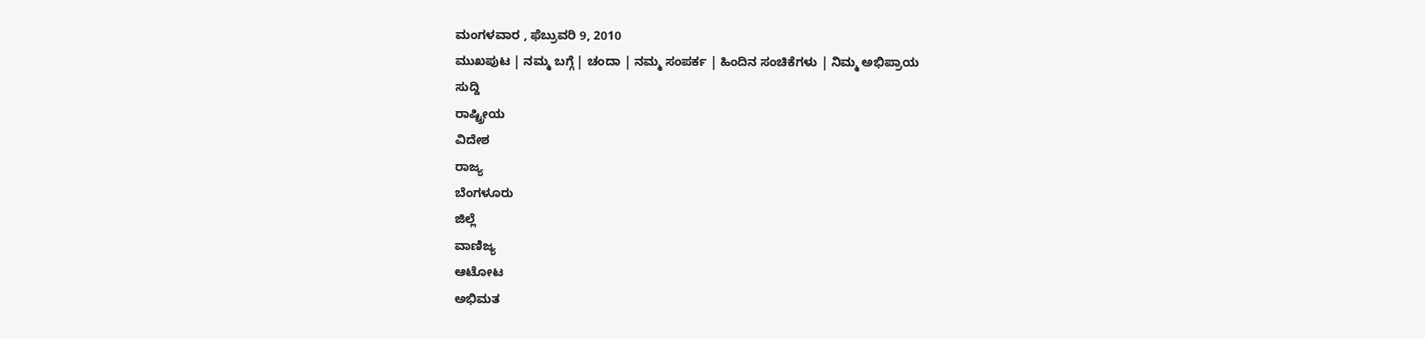ಮಂಗಳವಾರ , ಫೆಬ್ರುವರಿ 9, 2010
ಮುಖಪುಟ | ನಮ್ಮ ಬಗ್ಗೆ | ಚಂದಾ | ನಮ್ಮ ಸಂಪರ್ಕ | ಹಿಂದಿನ ಸಂಚಿಕೆಗಳು | ನಿಮ್ಮ ಅಭಿಪ್ರಾಯ
ಸುದ್ದಿ
ರಾಷ್ಟ್ರೀಯ
ವಿದೇಶ
ರಾಜ್ಯ
ಬೆಂಗಳೂರು
ಜಿಲ್ಲೆ
ವಾಣಿಜ್ಯ
ಆಟೋಟ
ಅಭಿಮತ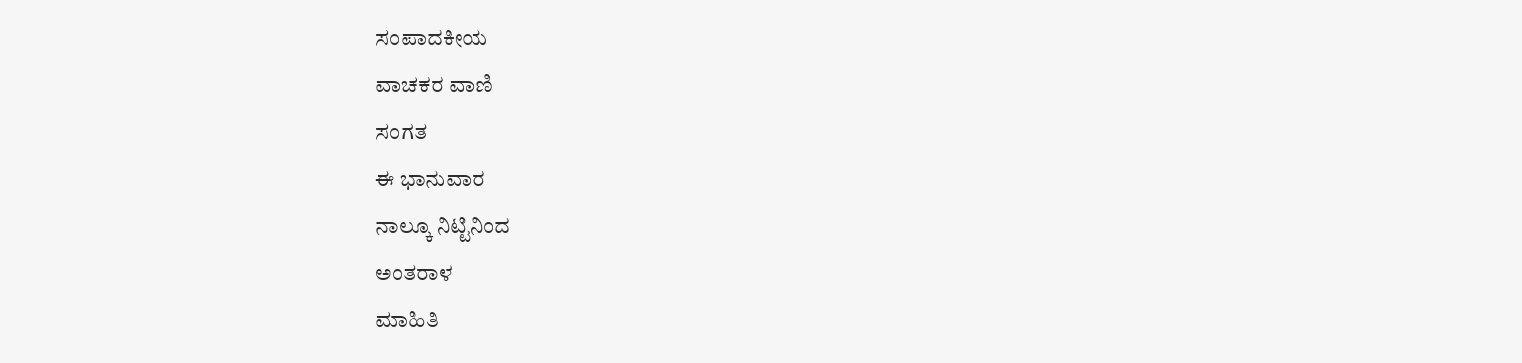ಸಂಪಾದಕೀಯ
ವಾಚಕರ ವಾಣಿ
ಸಂಗತ
ಈ ಭಾನುವಾರ
ನಾಲ್ಕೂ ನಿಟ್ಟಿನಿಂದ
ಅಂತರಾಳ
ಮಾಹಿತಿ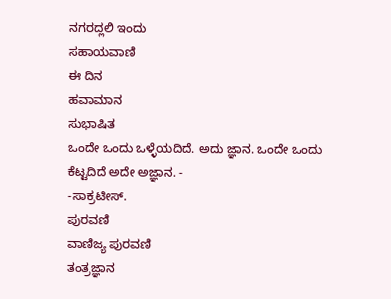ನಗರದ್ಲಲಿ ಇಂದು
ಸಹಾಯವಾಣಿ
ಈ ದಿನ
ಹವಾಮಾನ
ಸುಭಾಷಿತ
ಒಂದೇ ಒಂದು ಒಳ್ಳೆಯದಿದೆ. ಅದು ಜ್ಞಾನ. ಒಂದೇ ಒಂದು ಕೆಟ್ಟದಿದೆ ಅದೇ ಅಜ್ಞಾನ. -
-ಸಾಕ್ರಟೀಸ್.
ಪುರವಣಿ
ವಾಣಿಜ್ಯ ಪುರವಣಿ
ತಂತ್ರಜ್ಞಾನ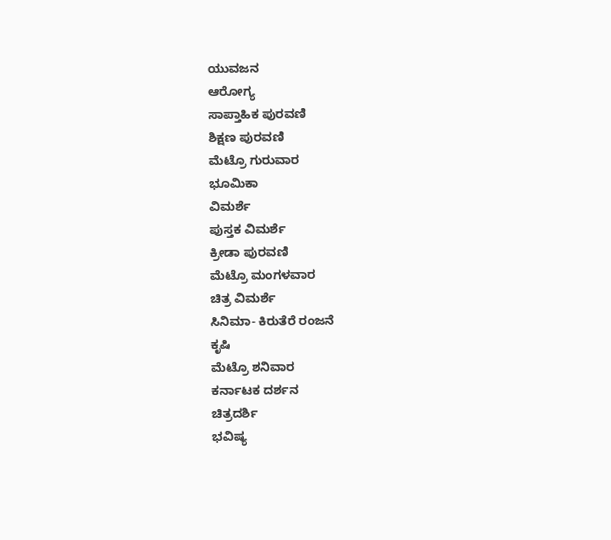ಯುವಜನ
ಆರೋಗ್ಯ
ಸಾಪ್ತಾಹಿಕ ಪುರವಣಿ
ಶಿಕ್ಷಣ ಪುರವಣಿ
ಮೆಟ್ರೊ ಗುರುವಾರ
ಭೂಮಿಕಾ
ವಿಮರ್ಶೆ
ಪುಸ್ತಕ ವಿಮರ್ಶೆ
ಕ್ರೀಡಾ ಪುರವಣಿ
ಮೆಟ್ರೊ ಮಂಗಳವಾರ
ಚಿತ್ರ ವಿಮರ್ಶೆ
ಸಿನಿಮಾ- ಕಿರುತೆರೆ ರಂಜನೆ
ಕೃಷಿ
ಮೆಟ್ರೊ ಶನಿವಾರ
ಕರ್ನಾಟಕ ದರ್ಶನ
ಚಿತ್ರದರ್ಶಿ
ಭವಿಷ್ಯ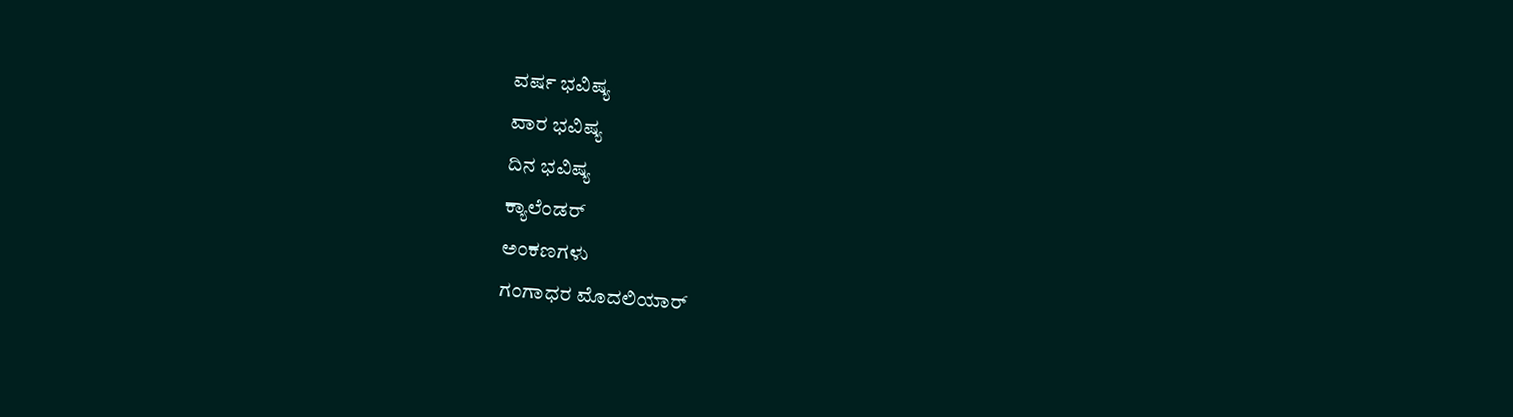ವರ್ಷ ಭವಿಷ್ಯ
ವಾರ ಭವಿಷ್ಯ
ದಿನ ಭವಿಷ್ಯ
ಕ್ಯಾಲೆಂಡರ್
ಅಂಕಣಗಳು
ಗಂಗಾಧರ ಮೊದಲಿಯಾರ್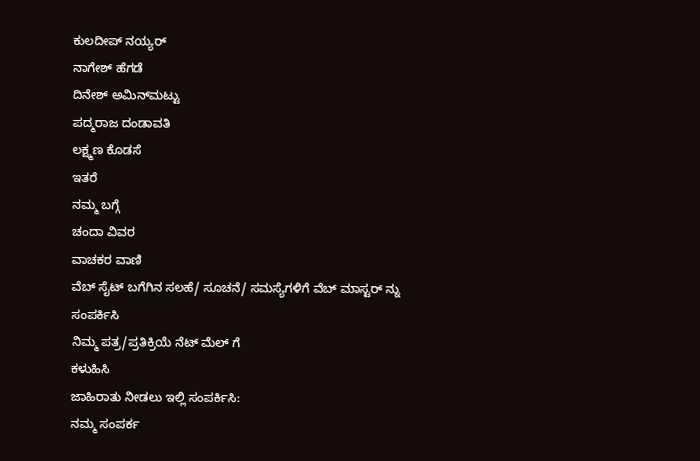ಕುಲದೀಪ್‌ ನಯ್ಯರ್
ನಾಗೇಶ್‌ ಹೆಗಡೆ
ದಿನೇಶ್ ಅಮಿನ್‌ಮಟ್ಟು
ಪದ್ಮರಾಜ ದಂಡಾವತಿ
ಲಕ್ಷ್ಮಣ ಕೊಡಸೆ
ಇತರೆ
ನಮ್ಮ ಬಗ್ಗೆ
ಚಂದಾ ವಿವರ
ವಾಚಕರ ವಾಣಿ
ವೆಬ್ ಸೈಟ್ ಬಗೆಗಿನ ಸಲಹೆ/ ಸೂಚನೆ/ ಸಮಸ್ಯೆಗಳಿಗೆ ವೆಬ್ ಮಾಸ್ಟರ್ ನ್ನು
ಸಂಪರ್ಕಿಸಿ
ನಿಮ್ಮ ಪತ್ರ/ಪ್ರತಿಕ್ರಿಯೆ ನೆಟ್ ಮೆಲ್ ಗೆ
ಕಳುಹಿಸಿ
ಜಾಹಿರಾತು ನೀಡಲು ಇಲ್ಲಿ ಸಂಪರ್ಕಿಸಿ:
ನಮ್ಮ ಸಂಪರ್ಕ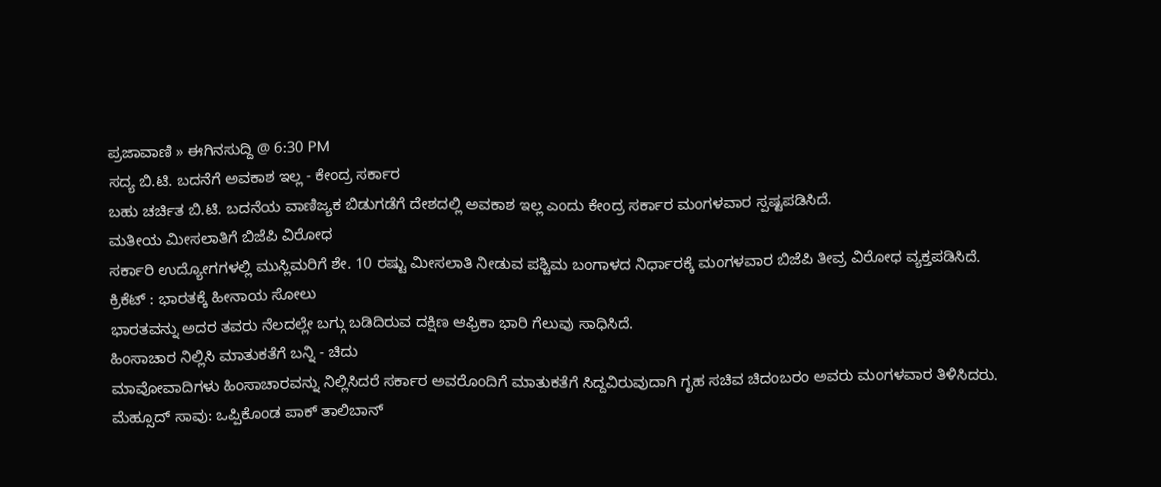ಪ್ರಜಾವಾಣಿ » ಈಗಿನಸುದ್ದಿ @ 6:30 PM
ಸದ್ಯ ಬಿ.ಟಿ. ಬದನೆಗೆ ಅವಕಾಶ ಇಲ್ಲ - ಕೇಂದ್ರ ಸರ್ಕಾರ
ಬಹು ಚರ್ಚಿತ ಬಿ.ಟಿ. ಬದನೆಯ ವಾಣಿಜ್ಯಕ ಬಿಡುಗಡೆಗೆ ದೇಶದಲ್ಲಿ ಅವಕಾಶ ಇಲ್ಲ ಎಂದು ಕೇಂದ್ರ ಸರ್ಕಾರ ಮಂಗಳವಾರ ಸ್ಪಷ್ಟಪಡಿಸಿದೆ.
ಮತೀಯ ಮೀಸಲಾತಿಗೆ ಬಿಜೆಪಿ ವಿರೋಧ
ಸರ್ಕಾರಿ ಉದ್ಯೋಗಗಳಲ್ಲಿ ಮುಸ್ಲಿಮರಿಗೆ ಶೇ. 10 ರಷ್ಟು ಮೀಸಲಾತಿ ನೀಡುವ ಪಶ್ಚಿಮ ಬಂಗಾಳದ ನಿರ್ಧಾರಕ್ಕೆ ಮಂಗಳವಾರ ಬಿಜೆಪಿ ತೀವ್ರ ವಿರೋಧ ವ್ಯಕ್ತಪಡಿಸಿದೆ.
ಕ್ರಿಕೆಟ್ : ಭಾರತಕ್ಕೆ ಹೀನಾಯ ಸೋಲು
ಭಾರತವನ್ನು ಅದರ ತವರು ನೆಲದಲ್ಲೇ ಬಗ್ಗು ಬಡಿದಿರುವ ದಕ್ಷಿಣ ಆಫ್ರಿಕಾ ಭಾರಿ ಗೆಲುವು ಸಾಧಿಸಿದೆ.
ಹಿಂಸಾಚಾರ ನಿಲ್ಲಿಸಿ ಮಾತುಕತೆಗೆ ಬನ್ನಿ - ಚಿದು
ಮಾವೋವಾದಿಗಳು ಹಿಂಸಾಚಾರವನ್ನು ನಿಲ್ಲಿಸಿದರೆ ಸರ್ಕಾರ ಅವರೊಂದಿಗೆ ಮಾತುಕತೆಗೆ ಸಿದ್ದವಿರುವುದಾಗಿ ಗೃಹ ಸಚಿವ ಚಿದಂಬರಂ ಅವರು ಮಂಗಳವಾರ ತಿಳಿಸಿದರು.
ಮೆಹ್ಸೂದ್ ಸಾವು: ಒಪ್ಪಿಕೊಂಡ ಪಾಕ್ ತಾಲಿಬಾನ್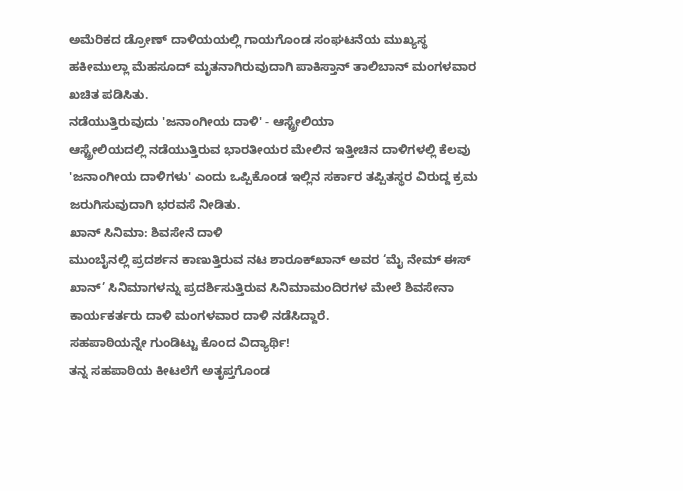ಅಮೆರಿಕದ ಡ್ರೋಣ್ ದಾಳಿಯಯಲ್ಲಿ ಗಾಯಗೊಂಡ ಸಂಘಟನೆಯ ಮುಖ್ಯಸ್ಥ ಹಕೀಮುಲ್ಲಾ ಮೆಹಸೂದ್ ಮೃತನಾಗಿರುವುದಾಗಿ ಪಾಕಿಸ್ತಾನ್ ತಾಲಿಬಾನ್ ಮಂಗಳವಾರ ಖಚಿತ ಪಡಿಸಿತು.
ನಡೆಯುತ್ತಿರುವುದು 'ಜನಾಂಗೀಯ ದಾಳಿ' - ಆಸ್ಟ್ರೇಲಿಯಾ
ಆಸ್ಟ್ರೇಲಿಯದಲ್ಲಿ ನಡೆಯುತ್ತಿರುವ ಭಾರತೀಯರ ಮೇಲಿನ ಇತ್ತೀಚಿನ ದಾಳಿಗಳಲ್ಲಿ ಕೆಲವು 'ಜನಾಂಗೀಯ ದಾಳಿಗಳು' ಎಂದು ಒಪ್ಪಿಕೊಂಡ ಇಲ್ಲಿನ ಸರ್ಕಾರ ತಪ್ಪಿತಸ್ಥರ ವಿರುದ್ದ ಕ್ರಮ ಜರುಗಿಸುವುದಾಗಿ ಭರವಸೆ ನೀಡಿತು.
ಖಾನ್ ಸಿನಿಮಾ: ಶಿವಸೇನೆ ದಾಳಿ
ಮುಂಬೈನಲ್ಲಿ ಪ್ರದರ್ಶನ ಕಾಣುತ್ತಿರುವ ನಟ ಶಾರೂಕ್‌ಖಾನ್ ಅವರ ‘ಮೈ ನೇಮ್ ಈಸ್ ಖಾನ್’ ಸಿನಿಮಾಗಳನ್ನು ಪ್ರದರ್ಶಿಸುತ್ತಿರುವ ಸಿನಿಮಾಮಂದಿರಗಳ ಮೇಲೆ ಶಿವಸೇನಾ ಕಾರ್ಯಕರ್ತರು ದಾಳಿ ಮಂಗಳವಾರ ದಾಳಿ ನಡೆಸಿದ್ದಾರೆ.
ಸಹಪಾಠಿಯನ್ನೇ ಗುಂಡಿಟ್ಟು ಕೊಂದ ವಿದ್ಯಾರ್ಥಿ!
ತನ್ನ ಸಹಪಾಠಿಯ ಕೀಟಲೆಗೆ ಅತೃಪ್ತಗೊಂಡ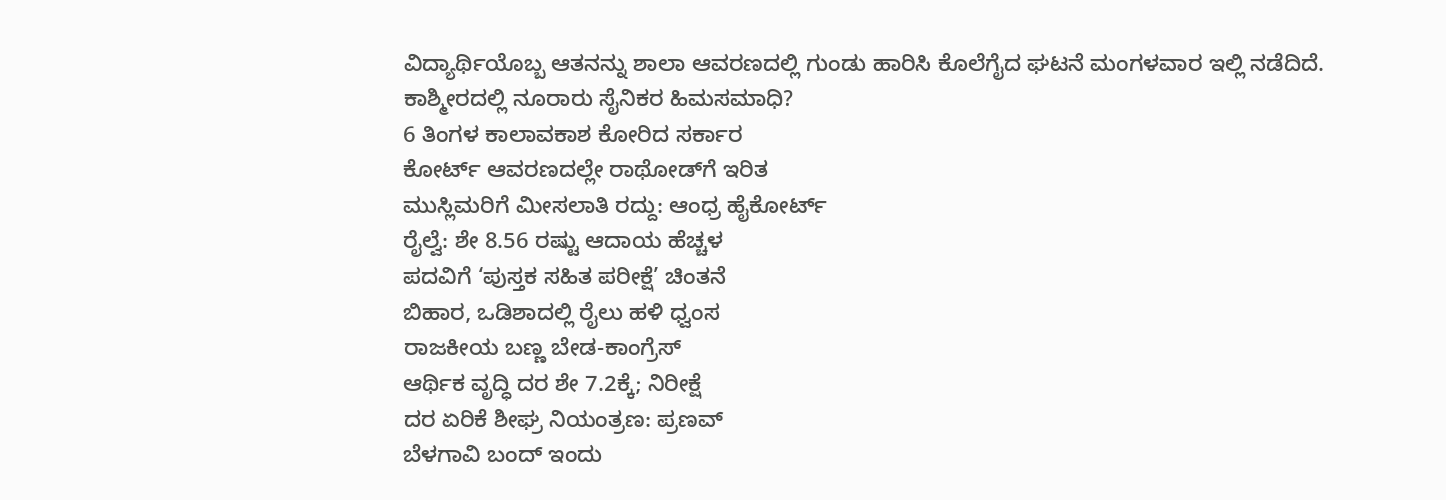ವಿದ್ಯಾರ್ಥಿಯೊಬ್ಬ ಆತನನ್ನು ಶಾಲಾ ಆವರಣದಲ್ಲಿ ಗುಂಡು ಹಾರಿಸಿ ಕೊಲೆಗೈದ ಘಟನೆ ಮಂಗಳವಾರ ಇಲ್ಲಿ ನಡೆದಿದೆ.
ಕಾಶ್ಮೀರದಲ್ಲಿ ನೂರಾರು ಸೈನಿಕರ ಹಿಮಸಮಾಧಿ?
6 ತಿಂಗಳ ಕಾಲಾವಕಾಶ ಕೋರಿದ ಸರ್ಕಾರ
ಕೋರ್ಟ್ ಆವರಣದಲ್ಲೇ ರಾಥೋಡ್‌ಗೆ ಇರಿತ
ಮುಸ್ಲಿಮರಿಗೆ ಮೀಸಲಾತಿ ರದ್ದು: ಆಂಧ್ರ ಹೈಕೋರ್ಟ್
ರೈಲ್ವೆ: ಶೇ 8.56 ರಷ್ಟು ಆದಾಯ ಹೆಚ್ಚಳ
ಪದವಿಗೆ ‘ಪುಸ್ತಕ ಸಹಿತ ಪರೀಕ್ಷೆ’ ಚಿಂತನೆ
ಬಿಹಾರ, ಒಡಿಶಾದಲ್ಲಿ ರೈಲು ಹಳಿ ಧ್ವಂಸ
ರಾಜಕೀಯ ಬಣ್ಣ ಬೇಡ-ಕಾಂಗ್ರೆಸ್
ಆರ್ಥಿಕ ವೃದ್ಧಿ ದರ ಶೇ 7.2ಕ್ಕೆ; ನಿರೀಕ್ಷೆ
ದರ ಏರಿಕೆ ಶೀಘ್ರ ನಿಯಂತ್ರಣ: ಪ್ರಣವ್
ಬೆಳಗಾವಿ ಬಂದ್ ಇಂದು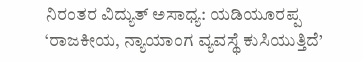ನಿರಂತರ ವಿದ್ಯುತ್ ಅಸಾಧ್ಯ: ಯಡಿಯೂರಪ್ಪ
‘ರಾಜಕೀಯ, ನ್ಯಾಯಾಂಗ ವ್ಯವಸ್ಥೆ ಕುಸಿಯುತ್ತಿದೆ’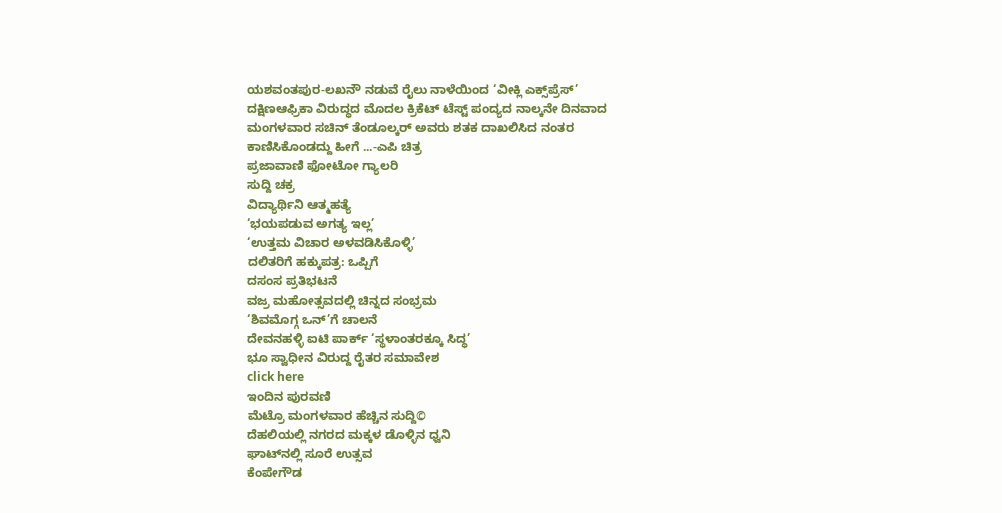ಯಶವಂತಪುರ-ಲಖನೌ ನಡುವೆ ರೈಲು ನಾಳೆಯಿಂದ ‘ವೀಕ್ಲಿ ಎಕ್ಸ್‌ಪ್ರೆಸ್’
ದಕ್ಷಿಣಆಫ್ರಿಕಾ ವಿರುದ್ಧದ ಮೊದಲ ಕ್ರಿಕೆಟ್ ಟೆಸ್ಟ್ ಪಂದ್ಯದ ನಾಲ್ಕನೇ ದಿನವಾದ ಮಂಗಳವಾರ ಸಚಿನ್ ತೆಂಡೂಲ್ಕರ್ ಅವರು ಶತಕ ದಾಖಲಿಸಿದ ನಂತರ ಕಾಣಿಸಿಕೊಂಡದ್ದು ಹೀಗೆ ...-ಎಪಿ ಚಿತ್ರ
ಪ್ರಜಾವಾಣಿ ಫೋಟೋ ಗ್ಯಾಲರಿ
ಸುದ್ದಿ ಚಕ್ರ
ವಿದ್ಯಾರ್ಥಿನಿ ಆತ್ಮಹತ್ಯೆ
‘ಭಯಪಡುವ ಅಗತ್ಯ ಇಲ್ಲ’
‘ಉತ್ತಮ ವಿಚಾರ ಅಳವಡಿಸಿಕೊಳ್ಳಿ’
ದಲಿತರಿಗೆ ಹಕ್ಕುಪತ್ರ: ಒಪ್ಪಿಗೆ
ದಸಂಸ ಪ್ರತಿಭಟನೆ
ವಜ್ರ ಮಹೋತ್ಸವದಲ್ಲಿ ಚಿನ್ನದ ಸಂಭ್ರಮ
‘ಶಿವಮೊಗ್ಗ ಒನ್’ಗೆ ಚಾಲನೆ
ದೇವನಹಳ್ಳಿ ಐಟಿ ಪಾರ್ಕ್ ‘ಸ್ಥಳಾಂತರಕ್ಕೂ ಸಿದ್ಧ’
ಭೂ ಸ್ವಾಧೀನ ವಿರುದ್ದ ರೈತರ ಸಮಾವೇಶ
click here
ಇಂದಿನ ಪುರವಣಿ
ಮೆಟ್ರೊ ಮಂಗಳವಾರ ಹೆಚ್ಚಿನ ಸುದ್ದಿ©
ದೆಹಲಿಯಲ್ಲಿ ನಗರದ ಮಕ್ಕಳ ಡೊಳ್ಳಿನ ಧ್ವನಿ
ಘಾಟ್‌ನಲ್ಲಿ ಸೂರೆ ಉತ್ಸವ
ಕೆಂಪೇಗೌಡ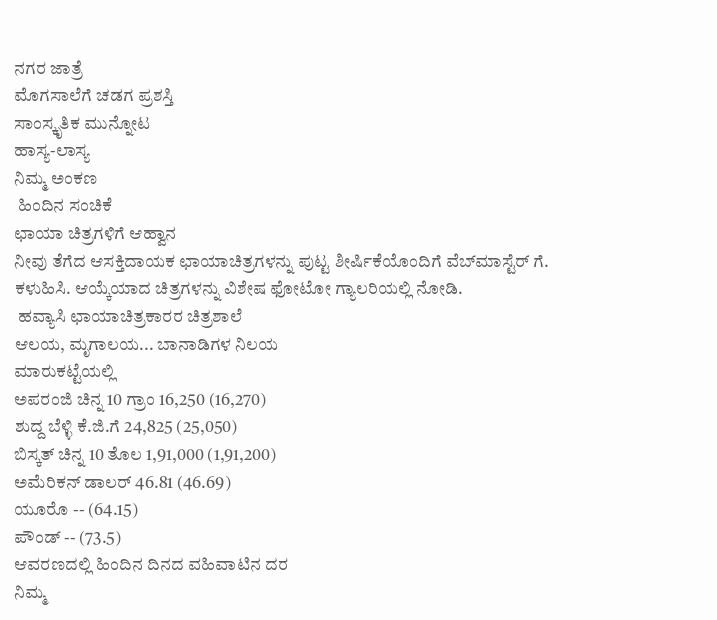ನಗರ ಜಾತ್ರೆ
ಮೊಗಸಾಲೆಗೆ ಚಡಗ ಪ್ರಶಸ್ತಿ
ಸಾಂಸ್ಕೃತಿಕ ಮುನ್ನೋಟ
ಹಾಸ್ಯ-ಲಾಸ್ಯ
ನಿಮ್ಮ ಅಂಕಣ
 ಹಿಂದಿನ ಸಂಚಿಕೆ
ಛಾಯಾ ಚಿತ್ರಗಳಿಗೆ ಆಹ್ವಾನ
ನೀವು ತೆಗೆದ ಆಸಕ್ತಿದಾಯಕ ಛಾಯಾಚಿತ್ರಗಳನ್ನು ಪುಟ್ಟ ಶೀರ್ಷಿಕೆಯೊಂದಿಗೆ ವೆಬ್‌ಮಾಸ್ಟೆರ್ ಗೆ. ಕಳುಹಿಸಿ. ಆಯ್ಕೆಯಾದ ಚಿತ್ರಗಳನ್ನು ವಿಶೇಷ ಫೋಟೋ ಗ್ಯಾಲರಿಯಲ್ಲಿ ನೋಡಿ.
 ಹವ್ಯಾಸಿ ಛಾಯಾಚಿತ್ರಕಾರರ ಚಿತ್ರಶಾಲೆ
ಆಲಯ, ಮೃಗಾಲಯ... ಬಾನಾಡಿಗಳ ನಿಲಯ
ಮಾರುಕಟ್ಟೆಯಲ್ಲಿ
ಅಪರಂಜಿ ಚಿನ್ನ 10 ಗ್ರಾಂ 16,250 (16,270)
ಶುದ್ದ ಬೆಳ್ಳಿ ಕೆ.ಜಿ.ಗೆ 24,825 (25,050)
ಬಿಸ್ಕತ್ ಚಿನ್ನ 10 ತೊಲ 1,91,000 (1,91,200)
ಅಮೆರಿಕನ್ ಡಾಲರ್ 46.81 (46.69)
ಯೂರೊ -- (64.15)
ಪೌಂಡ್ -- (73.5)
ಆವರಣದಲ್ಲಿ ಹಿಂದಿನ ದಿನದ ವಹಿವಾಟಿನ ದರ
ನಿಮ್ಮ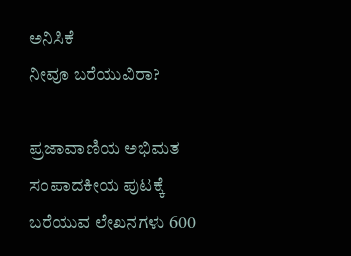ಅನಿಸಿಕೆ
ನೀವೂ ಬರೆಯುವಿರಾ?

ಪ್ರಜಾವಾಣಿಯ ಅಭಿಮತ ಸಂಪಾದಕೀಯ ಪುಟಕ್ಕೆ ಬರೆಯುವ ಲೇಖನಗಳು 600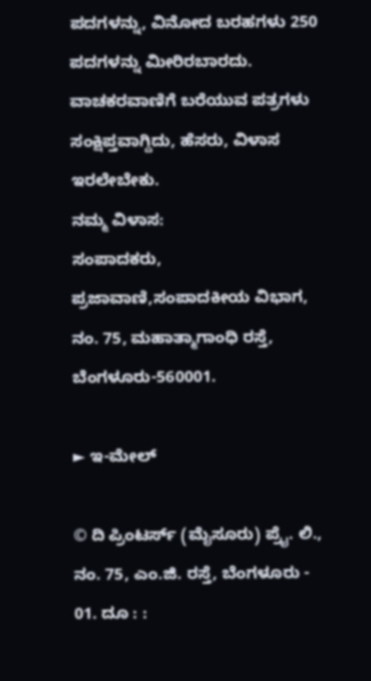ಪದಗಳನ್ನು, ವಿನೋದ ಬರಹಗಳು 250 ಪದಗಳನ್ನು ಮೀರಿರಬಾರದು. ವಾಚಕರವಾಣಿಗೆ ಬರೆಯುವ ಪತ್ರಗಳು ಸಂಕ್ಷಿಪ್ತವಾಗ್ದಿದು, ಹೆಸರು, ವಿಳಾಸ ಇರಲೇಬೇಕು.
ನಮ್ಮ ವಿಳಾಸ:
ಸಂಪಾದಕರು,
ಪ್ರಜಾವಾಣಿ,ಸಂಪಾದಕೀಯ ವಿಭಾಗ,
ನಂ. 75, ಮಹಾತ್ಮಾಗಾಂಧಿ ರಸ್ತೆ,
ಬೆಂಗಳೂರು-560001.

► ಇ-ಮೇಲ್

© ದಿ ಪ್ರಿಂಟರ್ಸ್ (ಮೈಸೂರು) ಪ್ರೈ. ಲಿ., ನಂ. 75, ಎಂ.ಜಿ. ರಸ್ತೆ, ಬೆಂಗಳೂರು - 01. ದೂ : :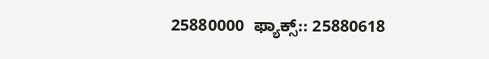25880000  ಫ್ಯಾಕ್ಸ್:: 25880618